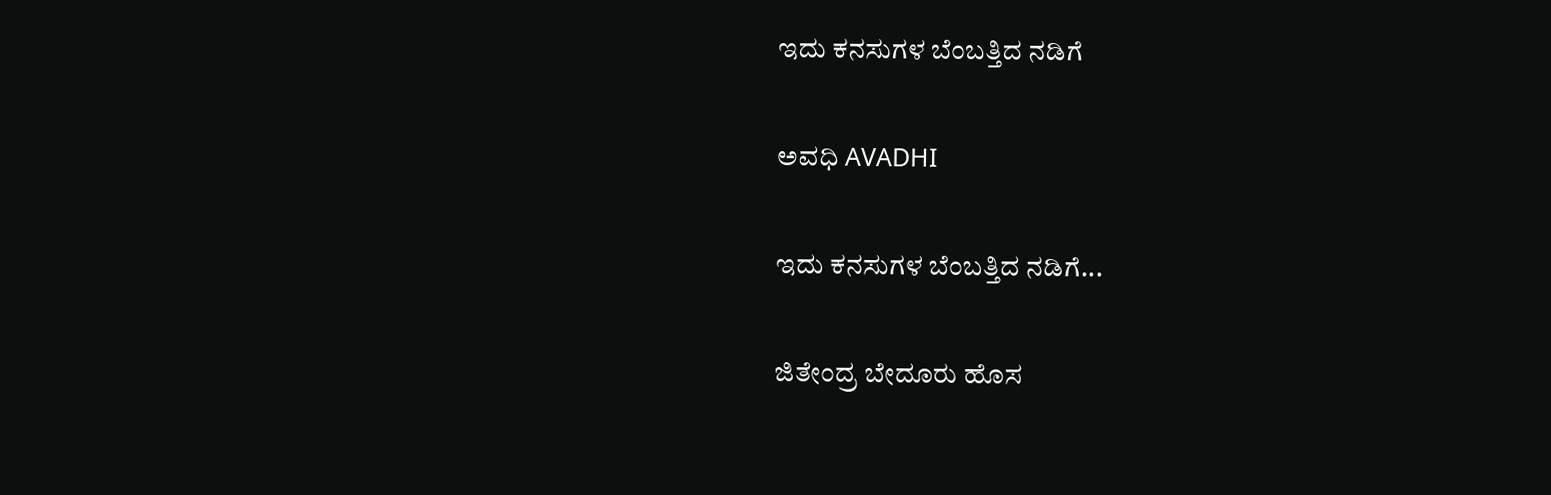ಇದು ಕನಸುಗಳ ಬೆಂಬತ್ತಿದ ನಡಿಗೆ‍

ಅವಧಿ AVADHI

ಇದು ಕನಸುಗಳ ಬೆಂಬತ್ತಿದ ನಡಿಗೆ...

ಜಿತೇಂದ್ರ ಬೇದೂರು ಹೊಸ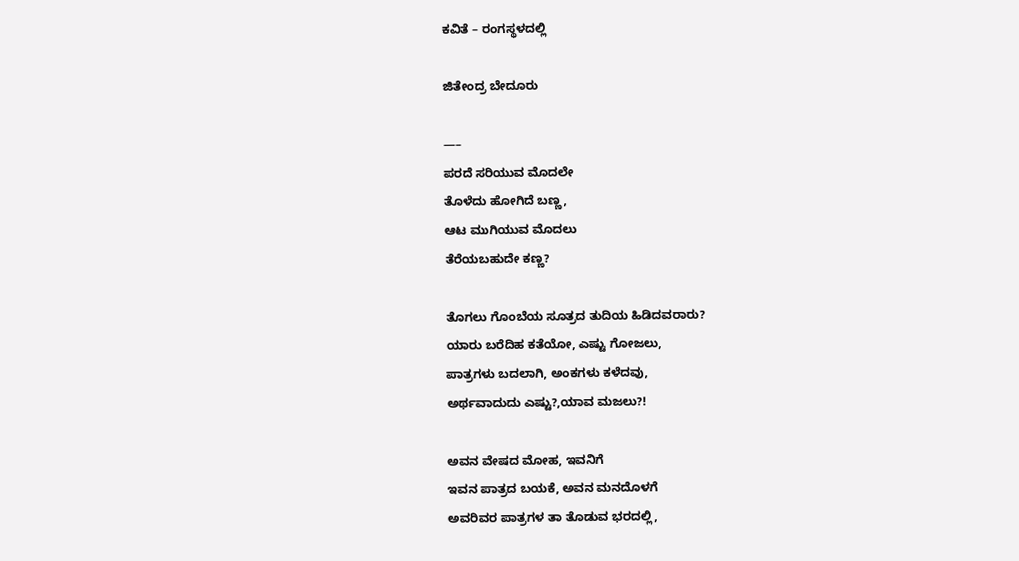ಕವಿತೆ – ರಂಗಸ್ಥಳದಲ್ಲಿ

ಜಿತೇಂದ್ರ ಬೇದೂರು

—–
ಪರದೆ ಸರಿಯುವ ಮೊದಲೇ
ತೊಳೆದು ಹೋಗಿದೆ ಬಣ್ಣ,
ಆಟ ಮುಗಿಯುವ ಮೊದಲು
ತೆರೆಯಬಹುದೇ ಕಣ್ಣ?

ತೊಗಲು ಗೊಂಬೆಯ ಸೂತ್ರದ ತುದಿಯ ಹಿಡಿದವರಾರು?
ಯಾರು ಬರೆದಿಹ ಕತೆಯೋ, ಎಷ್ಟು ಗೋಜಲು,
ಪಾತ್ರಗಳು ಬದಲಾಗಿ, ಅಂಕಗಳು ಕಳೆದವು,
ಅರ್ಥವಾದುದು ಎಷ್ಟು?,ಯಾವ ಮಜಲು?!

ಅವನ ವೇಷದ ಮೋಹ, ಇವನಿಗೆ
ಇವನ ಪಾತ್ರದ ಬಯಕೆ, ಅವನ ಮನದೊಳಗೆ
ಅವರಿವರ ಪಾತ್ರಗಳ ತಾ ತೊಡುವ ಭರದಲ್ಲಿ,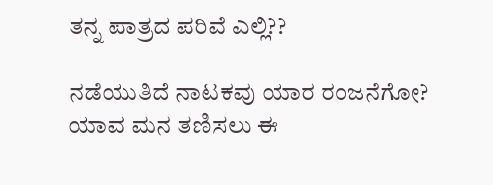ತನ್ನ ಪಾತ್ರದ ಪರಿವೆ ಎಲ್ಲಿ??

ನಡೆಯುತಿದೆ ನಾಟಕವು ಯಾರ ರಂಜನೆಗೋ?
ಯಾವ ಮನ ತಣಿಸಲು ಈ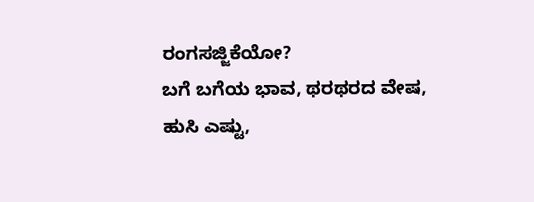ರಂಗಸಜ್ಜಿಕೆಯೋ?
ಬಗೆ ಬಗೆಯ ಭಾವ, ಥರಥರದ ವೇಷ,
ಹುಸಿ ಎಷ್ಟು,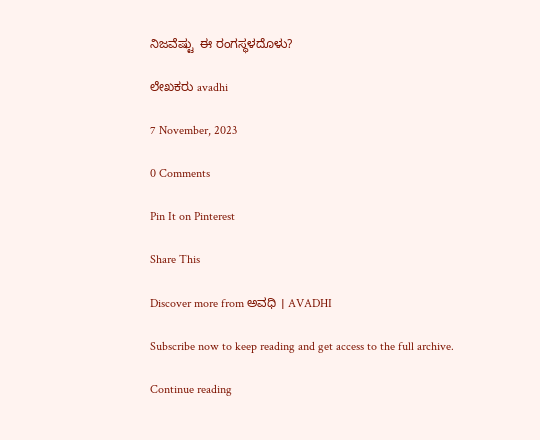ನಿಜವೆಷ್ಟು  ಈ ರಂಗಸ್ಥಳದೊಳು?

ಲೇಖಕರು avadhi

7 November, 2023

0 Comments

Pin It on Pinterest

Share This

Discover more from ಅವಧಿ । AVADHI

Subscribe now to keep reading and get access to the full archive.

Continue reading